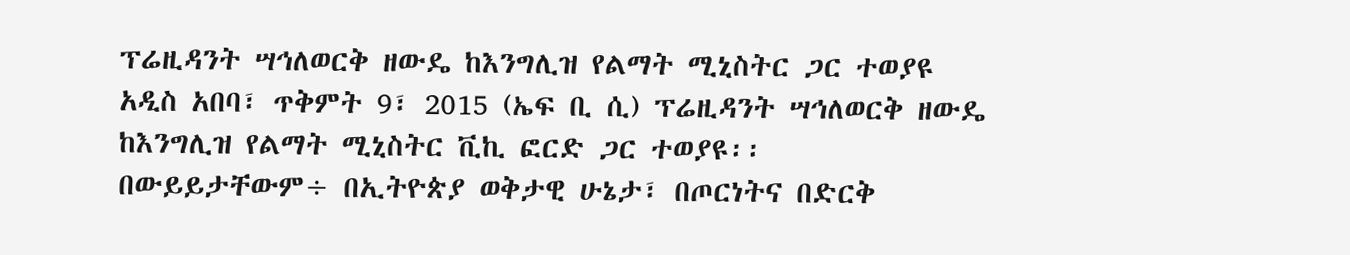ፕሬዚዳንት ሣኅለወርቅ ዘውዴ ከእንግሊዝ የልማት ሚኒስትር ጋር ተወያዩ
አዲስ አበባ፣ ጥቅምት 9፣ 2015 (ኤፍ ቢ ሲ) ፕሬዚዳንት ሣኅለወርቅ ዘውዴ ከእንግሊዝ የልማት ሚኒስትር ቪኪ ፎርድ ጋር ተወያዩ፡፡
በውይይታቸውም÷ በኢትዮጵያ ወቅታዊ ሁኔታ፣ በጦርነትና በድርቅ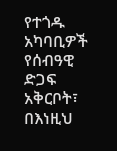የተጎዱ አካባቢዎች የሰብዓዊ ድጋፍ አቅርቦት፣ በእነዚህ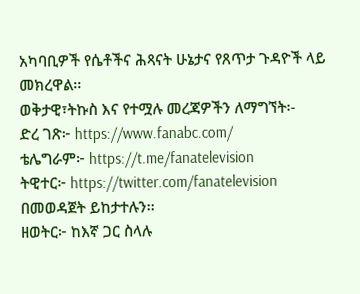አካባቢዎች የሴቶችና ሕጻናት ሁኔታና የጸጥታ ጉዳዮች ላይ መክረዋል፡፡
ወቅታዊ፣ትኩስ እና የተሟሉ መረጃዎችን ለማግኘት፡-
ድረ ገጽ፦ https://www.fanabc.com/
ቴሌግራም፦ https://t.me/fanatelevision
ትዊተር፦ https://twitter.com/fanatelevision በመወዳጀት ይከታተሉን፡፡
ዘወትር፦ ከእኛ ጋር ስላሉ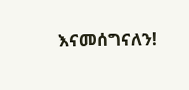እናመሰግናለን!